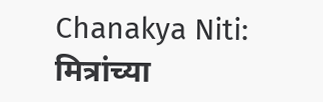Chanakya Niti: मित्रांच्या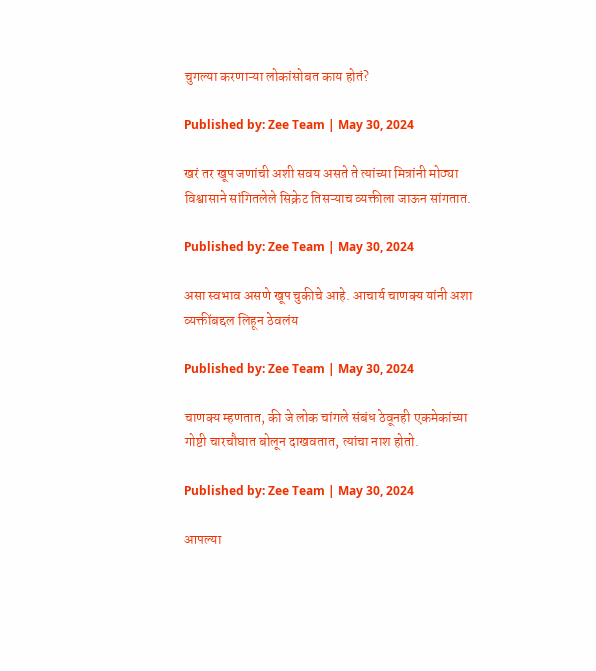चुगल्या करणाऱ्या लोकांसोबत काय होतं?

Published by: Zee Team | May 30, 2024

खरं तर खूप जणांची अशी सवय असते ते त्यांच्या मित्रांनी मोठ्या विश्वासाने सांगितलेले सिक्रेट तिसऱ्याच व्यक्तीला जाऊन सांगतात.

Published by: Zee Team | May 30, 2024

असा स्वभाव असणे खूप चुकीचे आहे. आचार्य चाणक्य यांनी अशा व्यक्तींबद्दल लिहून ठेवलंय

Published by: Zee Team | May 30, 2024

चाणक्य म्हणतात, की जे लोक चांगले संबंध ठेवूनही एकमेकांच्या गोष्टी चारचौघात बोलून दाखवतात, त्यांचा नाश होतो.

Published by: Zee Team | May 30, 2024

आपल्या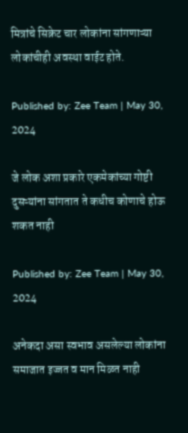मित्रांचे सिक्रेट चार लोकांना सांगणाऱ्या लोकांचीही अवस्था वाईट होते.

Published by: Zee Team | May 30, 2024

जे लोक अशा प्रकारे एकमेकांच्या गोष्टी दुसऱ्यांना सांगतात ते कधीच कोणाचे होऊ शकत नाही

Published by: Zee Team | May 30, 2024

अनेकदा असा स्वभाव असलेल्या लोकांना समाजात इज्जत व मान मिळत नाही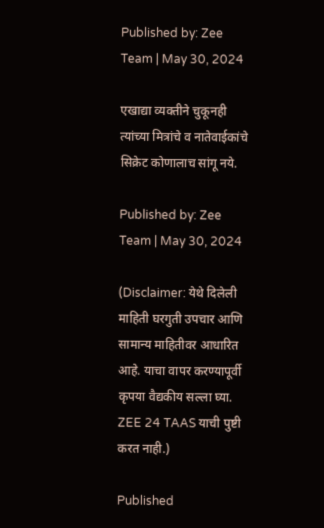Published by: Zee Team | May 30, 2024

एखाद्या व्यक्तीने चुकूनही त्यांच्या मित्रांचे व नातेवाईकांचे सिक्रेट कोणालाच सांगू नये.

Published by: Zee Team | May 30, 2024

(Disclaimer: येथे दिलेली माहिती घरगुती उपचार आणि सामान्य माहितीवर आधारित आहे. याचा वापर करण्यापूर्वी कृपया वैद्यकीय सल्ला घ्या. ZEE 24 TAAS याची पुष्टी करत नाही.)

Published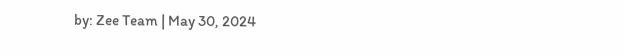by: Zee Team | May 30, 2024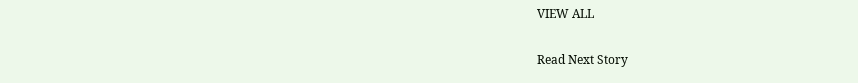VIEW ALL

Read Next Story